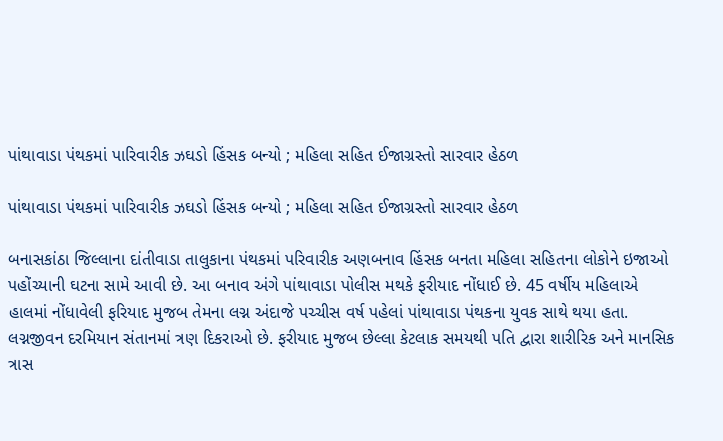પાંથાવાડા પંથકમાં પારિવારીક ઝઘડો હિંસક બન્યો ; મહિલા સહિત ઈજાગ્રસ્તો સારવાર હેઠળ

પાંથાવાડા પંથકમાં પારિવારીક ઝઘડો હિંસક બન્યો ; મહિલા સહિત ઈજાગ્રસ્તો સારવાર હેઠળ

બનાસકાંઠા જિલ્લાના દાંતીવાડા તાલુકાના પંથકમાં પરિવારીક અણબનાવ હિંસક બનતા મહિલા સહિતના લોકોને ઇજાઓ પહોંચ્યાની ઘટના સામે આવી છે. આ બનાવ અંગે પાંથાવાડા પોલીસ મથકે ફરીયાદ નોંધાઈ છે. 45 વર્ષીય મહિલાએ હાલમાં નોંધાવેલી ફરિયાદ મુજબ તેમના લગ્ન અંદાજે પચ્ચીસ વર્ષ પહેલાં પાંથાવાડા પંથકના યુવક સાથે થયા હતા. લગ્નજીવન દરમિયાન સંતાનમાં ત્રણ દિકરાઓ છે. ફરીયાદ મુજબ છેલ્લા કેટલાક સમયથી પતિ દ્વારા શારીરિક અને માનસિક ત્રાસ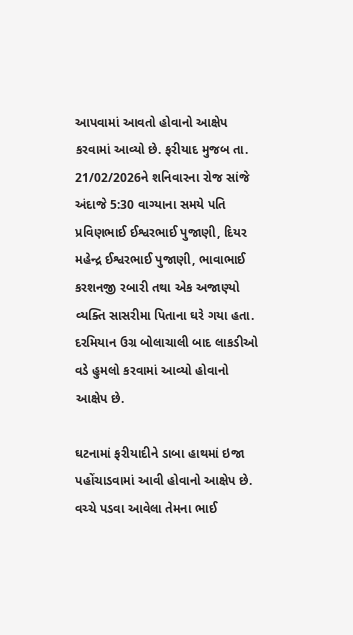આપવામાં આવતો હોવાનો આક્ષેપ કરવામાં આવ્યો છે. ફરીયાદ મુજબ તા. 21/02/2026ને શનિવારના રોજ સાંજે અંદાજે 5:30 વાગ્યાના સમયે પતિ પ્રવિણભાઈ ઈશ્વરભાઈ પુજાણી, દિયર મહેન્દ્ર ઈશ્વરભાઈ પુજાણી, ભાવાભાઈ કરશનજી રબારી તથા એક અજાણ્યો વ્યક્તિ સાસરીમા પિતાના ઘરે ગયા હતા. દરમિયાન ઉગ્ર બોલાચાલી બાદ લાકડીઓ વડે હુમલો કરવામાં આવ્યો હોવાનો આક્ષેપ છે.

ઘટનામાં ફરીયાદીને ડાબા હાથમાં ઇજા પહોંચાડવામાં આવી હોવાનો આક્ષેપ છે. વચ્ચે પડવા આવેલા તેમના ભાઈ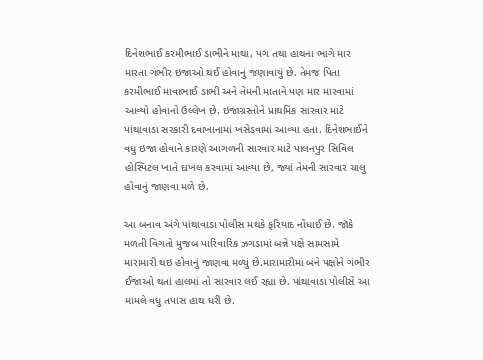દિનેશભાઈ કરમીભાઈ ડાભીને માથા, પગ તથા હાથના ભાગે માર મારતા ગંભીર ઇજાઓ થઈ હોવાનું જણાવાયું છે. તેમજ પિતા કરમીભાઈ માવાભાઈ ડાભી અને તેમની માતાને પણ માર મારવામાં આવ્યો હોવાનો ઉલ્લેખ છે. ઇજાગ્રસ્તોને પ્રાથમિક સારવાર માટે પાંથાવાડા સરકારી દવાખાનામાં ખસેડવામાં આવ્યા હતા. દિનેશભાઈને વધુ ઇજા હોવાને કારણે આગળની સારવાર માટે પાલનપુર સિવિલ હોસ્પિટલ ખાતે દાખલ કરવામાં આવ્યા છે, જ્યાં તેમની સારવાર ચાલુ હોવાનું જાણવા મળે છે.

આ બનાવ અંગે પાંથાવાડા પોલીસ મથકે ફરિયાદ નોંધાઈ છે. જૉકે મળતી વિગતો મુજબ પારિવારિક ઝગડામાં બન્ને પક્ષે સામસામે મારામારી થઇ હોવાનું જાણવા મળ્યું છે.મારામારીમાં બંને પક્ષોને ગંભીર ઈજાઓ થતાં હાલમાં તો સારવાર લઈ રહ્યા છે. પાંથાવાડા પોલીસે આ મામલે વધુ તપાસ હાથ ધરી છે.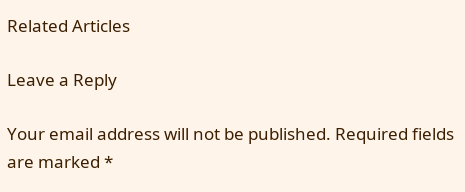Related Articles

Leave a Reply

Your email address will not be published. Required fields are marked *